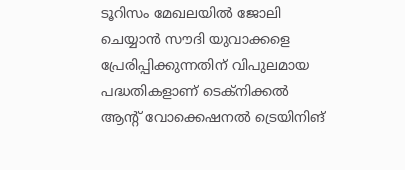ടൂറിസം മേഖലയില്‍ ജോലി ചെയ്യാന്‍ സൗദി യുവാക്കളെ പ്രേരിപ്പിക്കുന്നതിന് വിപുലമായ പദ്ധതികളാണ് ടെക്നിക്കല്‍ ആന്റ് വോക്കെഷനല്‍ ട്രെയിനിങ്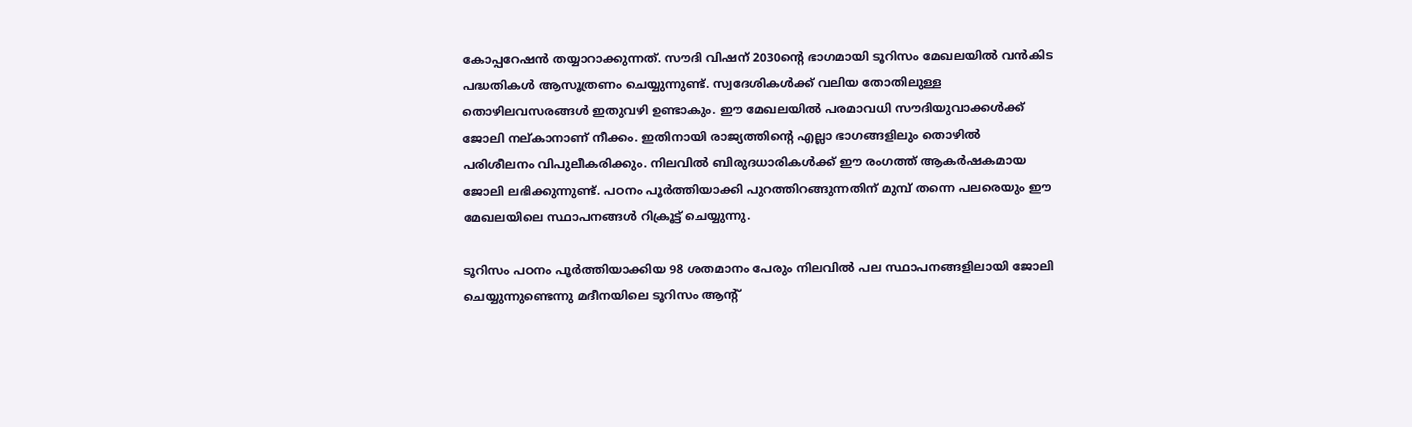കോപ്പറേഷന്‍ തയ്യാറാക്കുന്നത്. സൗദി വിഷന് 2030ന്റെ ഭാഗമായി ടൂറിസം മേഖലയില്‍ വന്‍കിട പദ്ധതികള്‍ ആസൂത്രണം ചെയ്യുന്നുണ്ട്. സ്വദേശികള്‍ക്ക് വലിയ തോതിലുള്ള തൊഴിലവസരങ്ങള്‍ ഇതുവഴി ഉണ്ടാകും. ഈ മേഖലയില്‍ പരമാവധി സൗദിയുവാക്കള്‍ക്ക് ജോലി നല്കാനാണ് നീക്കം. ഇതിനായി രാജ്യത്തിന്റെ എല്ലാ ഭാഗങ്ങളിലും തൊഴില്‍ പരിശീലനം വിപുലീകരിക്കും. നിലവില്‍ ബിരുദധാരികള്‍ക്ക് ഈ രംഗത്ത് ആകര്‍ഷകമായ ജോലി ലഭിക്കുന്നുണ്ട്. പഠനം പൂര്‍ത്തിയാക്കി പുറത്തിറങ്ങുന്നതിന് മുമ്പ് തന്നെ പലരെയും ഈ മേഖലയിലെ സ്ഥാപനങ്ങള്‍ റിക്രൂട്ട് ചെയ്യുന്നു.

ടൂറിസം പഠനം പൂര്‍ത്തിയാക്കിയ 98 ശതമാനം പേരും നിലവില്‍ പല സ്ഥാപനങ്ങളിലായി ജോലി ചെയ്യുന്നുണ്ടെന്നു മദീനയിലെ ടൂറിസം ആന്റ്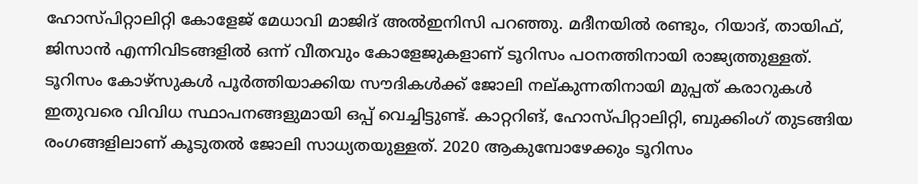ഹോസ്‌പിറ്റാലിറ്റി കോളേജ് മേധാവി മാജിദ് അല്‍ഇനിസി പറഞ്ഞു. മദീനയില്‍ രണ്ടും, റിയാദ്, തായിഫ്, ജിസാന്‍ എന്നിവിടങ്ങളില്‍ ഒന്ന് വീതവും കോളേജുകളാണ് ടൂറിസം പഠനത്തിനായി രാജ്യത്തുള്ളത്. ടൂറിസം കോഴ്സുകള്‍ പൂര്‍ത്തിയാക്കിയ സൗദികള്‍ക്ക് ജോലി നല്കുന്നതിനായി മുപ്പത് കരാറുകള്‍ ഇതുവരെ വിവിധ സ്ഥാപനങ്ങളുമായി ഒപ്പ് വെച്ചിട്ടുണ്ട്. കാറ്ററിങ്, ഹോസ്‌പിറ്റാലിറ്റി, ബുക്കിംഗ് തുടങ്ങിയ രംഗങ്ങളിലാണ് കൂടുതല്‍ ജോലി സാധ്യതയുള്ളത്. 2020 ആകുമ്പോഴേക്കും ടൂറിസം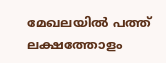മേഖലയില്‍ പത്ത് ലക്ഷത്തോളം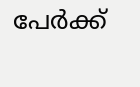പേര്‍ക്ക്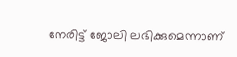നേരിട്ട് ജോലി ലഭിക്കുമെന്നാണ്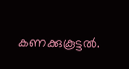കണക്കുകൂട്ടല്‍.